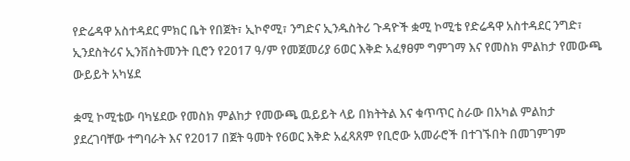የድሬዳዋ አስተዳደር ምክር ቤት የበጀት፣ ኢኮኖሚ፣ ንግድና ኢንዱስትሪ ጉዳዮች ቋሚ ኮሚቴ የድሬዳዋ አስተዳደር ንግድ፣ ኢንደስትሪና ኢንቨስትመንት ቢሮን የ2017 ዓ/ም የመጀመሪያ 6ወር እቅድ አፈፃፀም ግምገማ እና የመስክ ምልከታ የመውጫ ውይይት አካሄደ

ቋሚ ኮሚቴው ባካሄደው የመስክ ምልከታ የመውጫ ዉይይት ላይ በክትትል እና ቁጥጥር ስራው በአካል ምልከታ ያደረገባቸው ተግባራት እና የ2017 በጀት ዓመት የ6ወር እቅድ አፈጻጸም የቢሮው አመራሮች በተገኙበት በመገምገም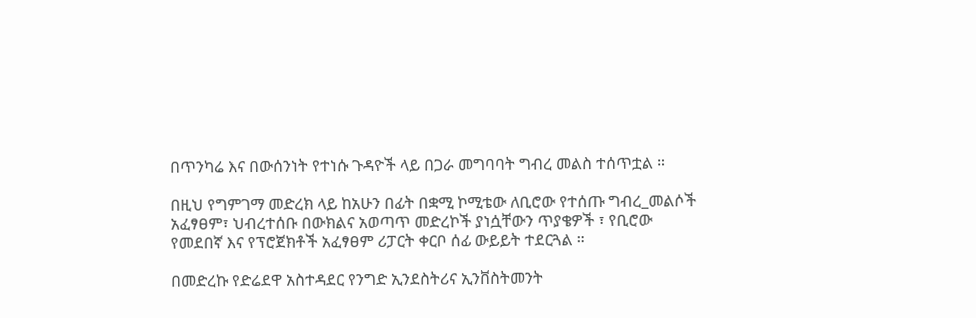በጥንካሬ እና በውሰንነት የተነሱ ጉዳዮች ላይ በጋራ መግባባት ግብረ መልስ ተሰጥቷል ።

በዚህ የግምገማ መድረክ ላይ ከአሁን በፊት በቋሚ ኮሚቴው ለቢሮው የተሰጡ ግብረ_መልሶች አፈፃፀም፣ ህብረተሰቡ በውክልና አወጣጥ መድረኮች ያነሷቸውን ጥያቄዎች ፣ የቢሮው የመደበኛ እና የፕሮጀክቶች አፈፃፀም ሪፓርት ቀርቦ ሰፊ ውይይት ተደርጓል ።

በመድረኩ የድሬደዋ አስተዳደር የንግድ ኢንደስትሪና ኢንቨስትመንት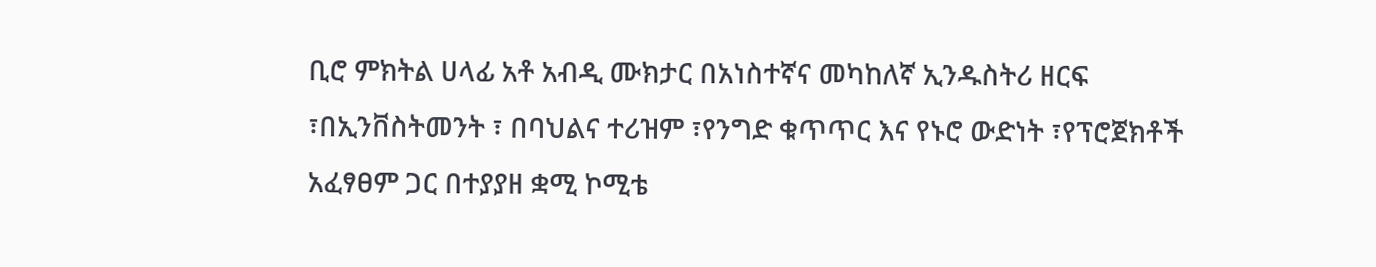ቢሮ ምክትል ሀላፊ አቶ አብዲ ሙክታር በአነስተኛና መካከለኛ ኢንዱስትሪ ዘርፍ ፣በኢንቨስትመንት ፣ በባህልና ተሪዝም ፣የንግድ ቁጥጥር እና የኑሮ ውድነት ፣የፕሮጀክቶች አፈፃፀም ጋር በተያያዘ ቋሚ ኮሚቴ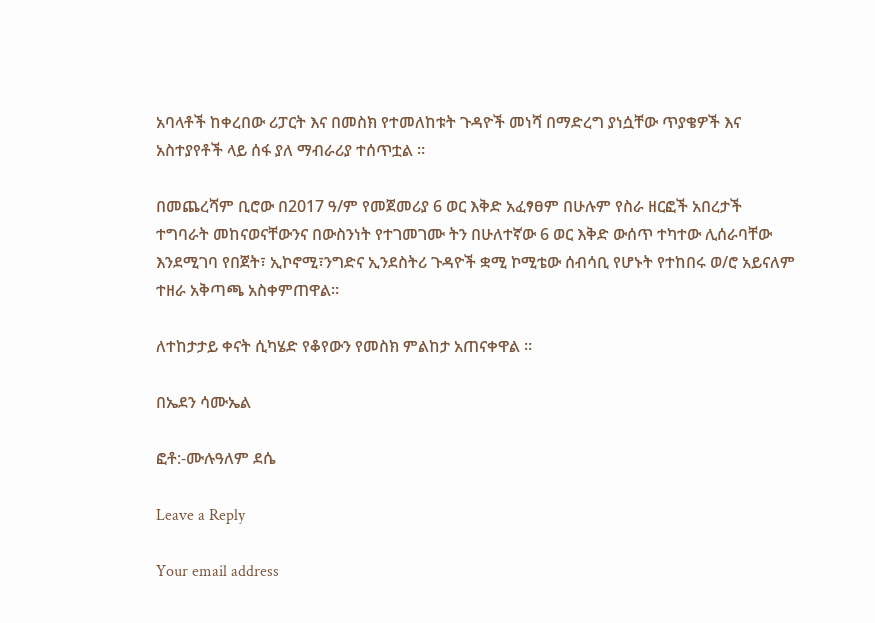አባላቶች ከቀረበው ሪፓርት እና በመስክ የተመለከቱት ጉዳዮች መነሻ በማድረግ ያነሷቸው ጥያቄዎች እና አስተያየቶች ላይ ሰፋ ያለ ማብራሪያ ተሰጥቷል ።

በመጨረሻም ቢሮው በ2017 ዓ/ም የመጀመሪያ 6 ወር እቅድ አፈፃፀም በሁሉም የስራ ዘርፎች አበረታች ተግባራት መከናወናቸውንና በውስንነት የተገመገሙ ትን በሁለተኛው 6 ወር እቅድ ውሰጥ ተካተው ሊሰራባቸው እንደሚገባ የበጀት፣ ኢኮኖሚ፣ንግድና ኢንደስትሪ ጉዳዮች ቋሚ ኮሚቴው ሰብሳቢ የሆኑት የተከበሩ ወ/ሮ አይናለም ተዘራ አቅጣጫ አስቀምጠዋል።

ለተከታታይ ቀናት ሲካሄድ የቆየውን የመስክ ምልከታ አጠናቀዋል ።

በኤደን ሳሙኤል

ፎቶ:-ሙሉዓለም ደሴ

Leave a Reply

Your email address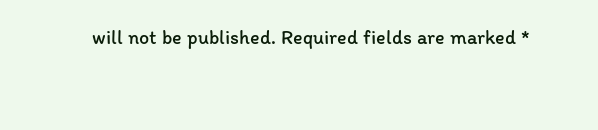will not be published. Required fields are marked *